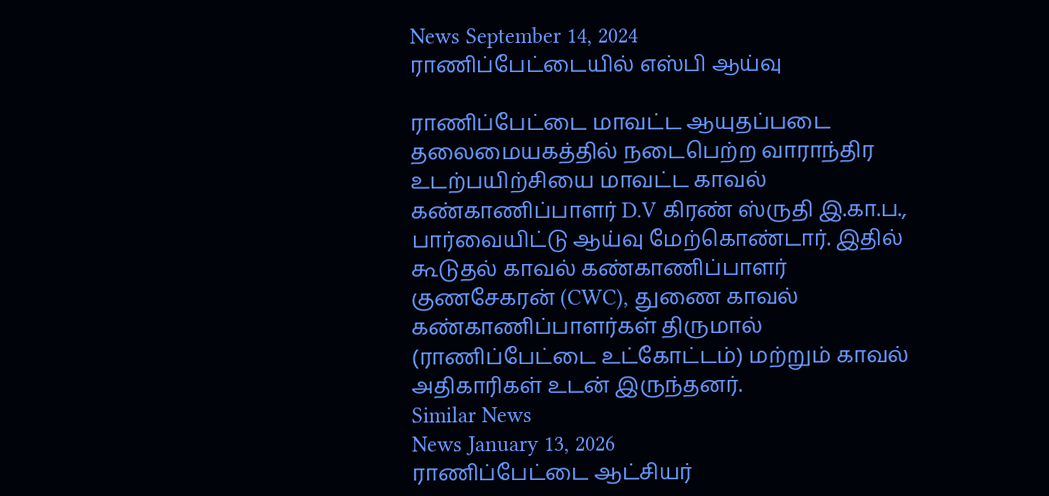News September 14, 2024
ராணிப்பேட்டையில் எஸ்பி ஆய்வு

ராணிப்பேட்டை மாவட்ட ஆயுதப்படை தலைமையகத்தில் நடைபெற்ற வாராந்திர உடற்பயிற்சியை மாவட்ட காவல் கண்காணிப்பாளர் D.V கிரண் ஸ்ருதி இ.கா.ப., பார்வையிட்டு ஆய்வு மேற்கொண்டார். இதில் கூடுதல் காவல் கண்காணிப்பாளர் குணசேகரன் (CWC), துணை காவல் கண்காணிப்பாளர்கள் திருமால் (ராணிப்பேட்டை உட்கோட்டம்) மற்றும் காவல் அதிகாரிகள் உடன் இருந்தனர்.
Similar News
News January 13, 2026
ராணிப்பேட்டை ஆட்சியர்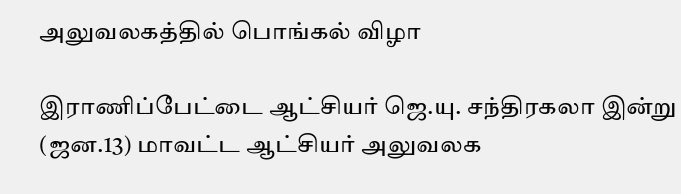அலுவலகத்தில் பொங்கல் விழா

இராணிப்பேட்டை ஆட்சியர் ஜெ.யு. சந்திரகலா இன்று (ஜன.13) மாவட்ட ஆட்சியர் அலுவலக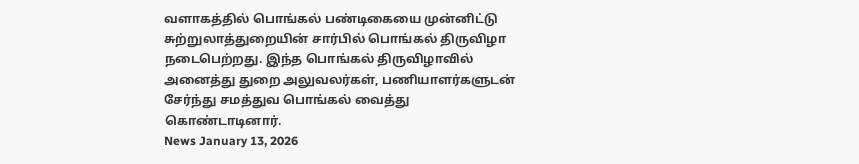வளாகத்தில் பொங்கல் பண்டிகையை முன்னிட்டு சுற்றுலாத்துறையின் சார்பில் பொங்கல் திருவிழா நடைபெற்றது. இந்த பொங்கல் திருவிழாவில் அனைத்து துறை அலுவலர்கள், பணியாளர்களுடன் சேர்ந்து சமத்துவ பொங்கல் வைத்து கொண்டாடினார்.
News January 13, 2026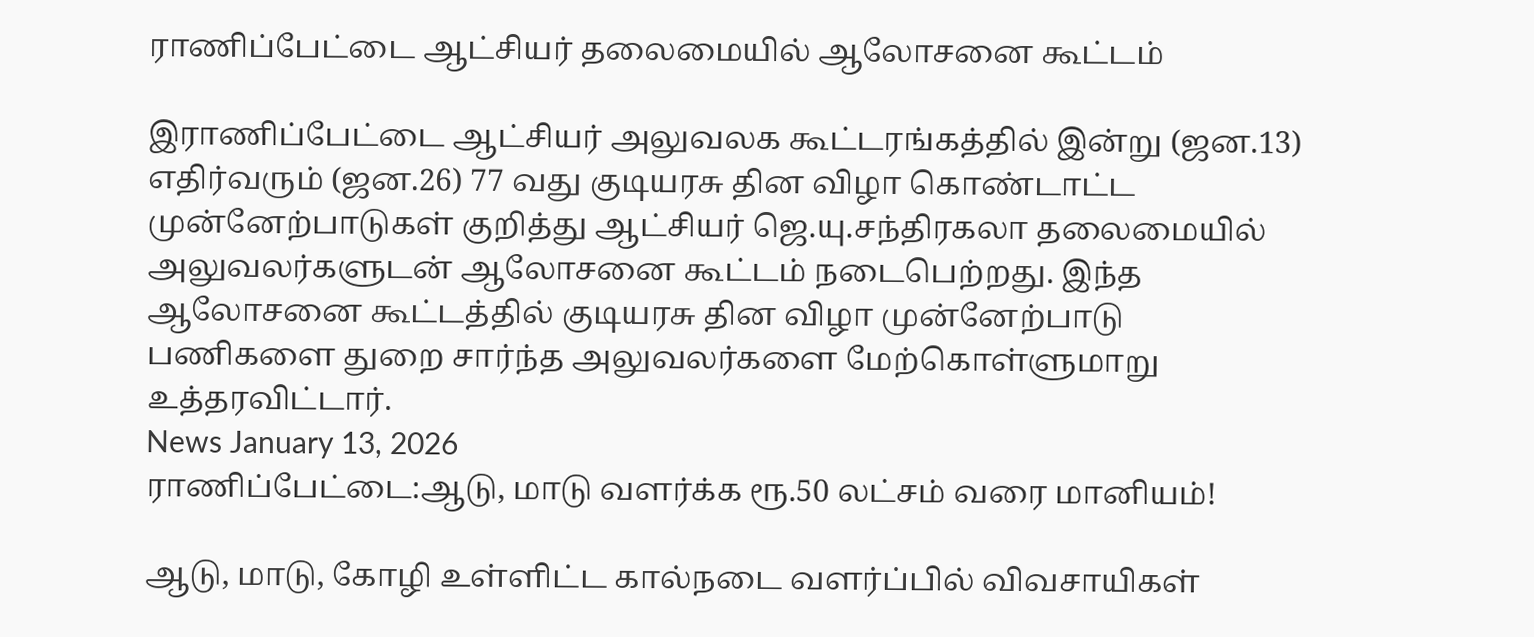ராணிப்பேட்டை ஆட்சியர் தலைமையில் ஆலோசனை கூட்டம்

இராணிப்பேட்டை ஆட்சியர் அலுவலக கூட்டரங்கத்தில் இன்று (ஜன.13) எதிர்வரும் (ஜன.26) 77 வது குடியரசு தின விழா கொண்டாட்ட முன்னேற்பாடுகள் குறித்து ஆட்சியர் ஜெ.யு.சந்திரகலா தலைமையில் அலுவலர்களுடன் ஆலோசனை கூட்டம் நடைபெற்றது. இந்த ஆலோசனை கூட்டத்தில் குடியரசு தின விழா முன்னேற்பாடு பணிகளை துறை சார்ந்த அலுவலர்களை மேற்கொள்ளுமாறு உத்தரவிட்டார்.
News January 13, 2026
ராணிப்பேட்டை:ஆடு, மாடு வளர்க்க ரூ.50 லட்சம் வரை மானியம்!

ஆடு, மாடு, கோழி உள்ளிட்ட கால்நடை வளர்ப்பில் விவசாயிகள்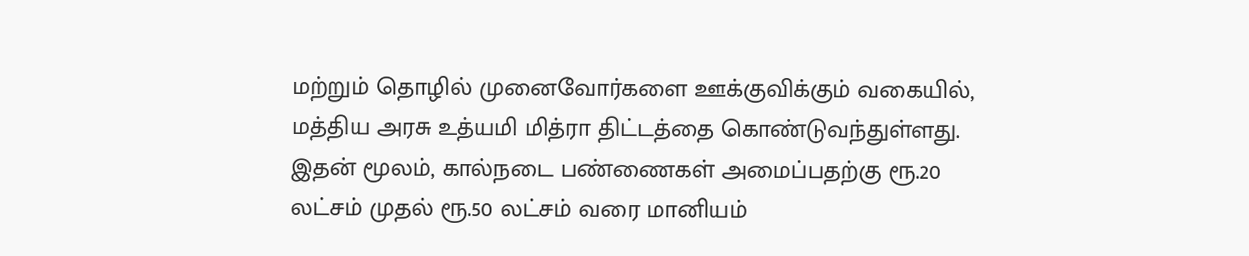மற்றும் தொழில் முனைவோர்களை ஊக்குவிக்கும் வகையில், மத்திய அரசு உத்யமி மித்ரா திட்டத்தை கொண்டுவந்துள்ளது. இதன் மூலம், கால்நடை பண்ணைகள் அமைப்பதற்கு ரூ.20 லட்சம் முதல் ரூ.50 லட்சம் வரை மானியம்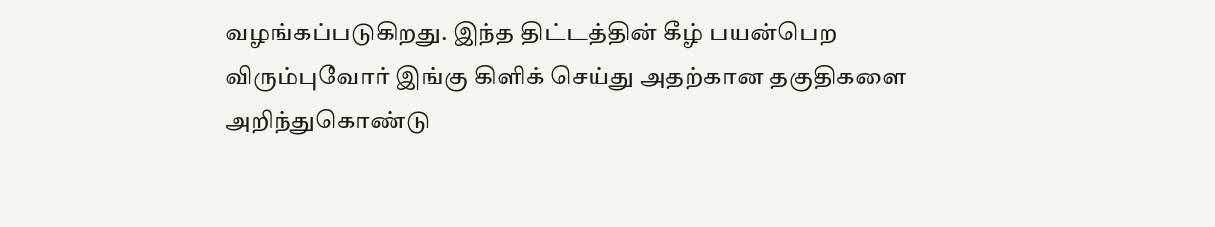வழங்கப்படுகிறது. இந்த திட்டத்தின் கீழ் பயன்பெற விரும்புவோர் இங்கு கிளிக் செய்து அதற்கான தகுதிகளை அறிந்துகொண்டு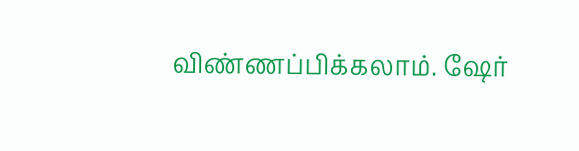விண்ணப்பிக்கலாம். ஷேர்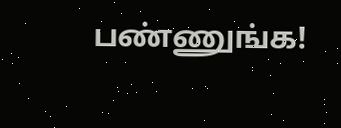பண்ணுங்க!